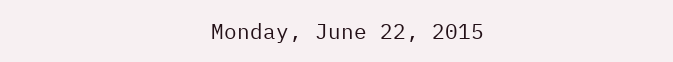Monday, June 22, 2015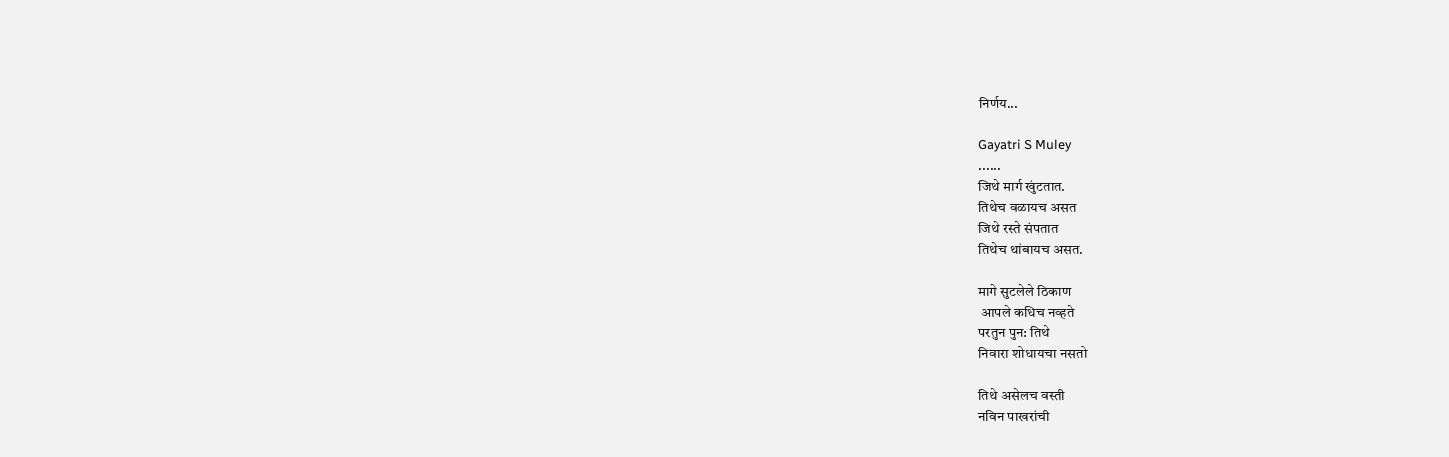निर्णय...

Gayatri S Muley
......
जिथे मार्ग खुंटतात.
तिथेच वळायच असत
जिथे रस्ते संपतात
तिथेच थांबायच असत.

मागे सुटलेले ठिकाण
 आपले कधिच नव्हते
परतुन पुन: तिथे
निवारा शोधायचा नसतो

तिथे असेलच वस्ती
नविन पाखरांची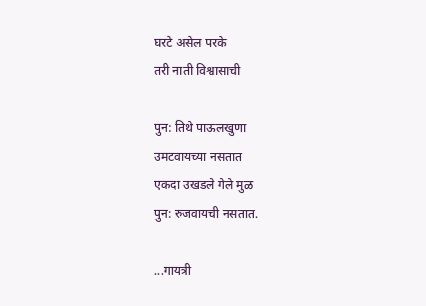घरटे असेल परके
तरी नाती विश्वासाची

पुन: तिथे पाऊलखुणा
उमटवायच्या नसतात
एकदा उखडले गेले मुळ
पुन: रुजवायची नसतात.

...गायत्री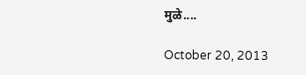मुळे....

October 20, 2013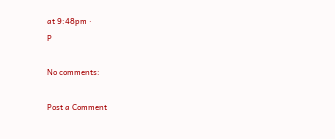at 9:48pm ·
P

No comments:

Post a Comment